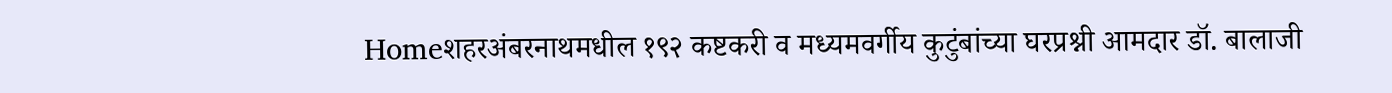Homeशहरअंबरनाथमधील १९२ कष्टकरी व मध्यमवर्गीय कुटुंबांच्या घरप्रश्नी आमदार डॉ. बालाजी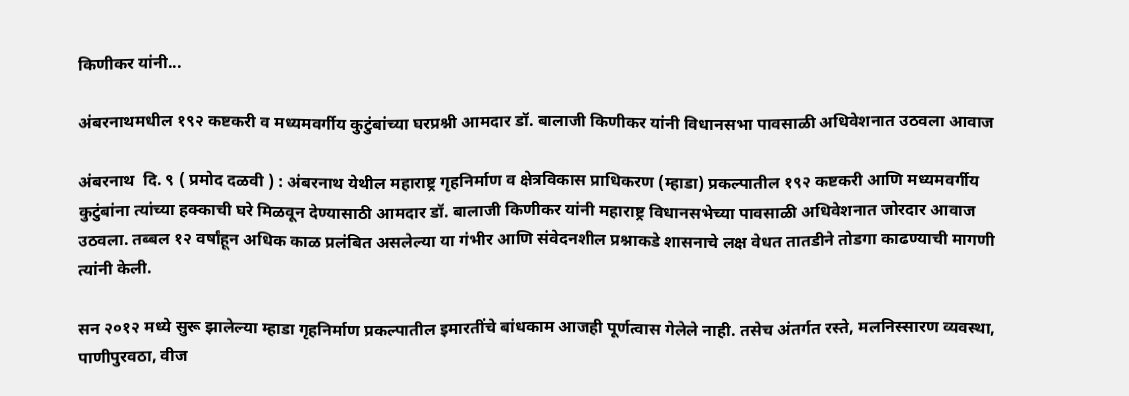किणीकर यांनी...

अंबरनाथमधील १९२ कष्टकरी व मध्यमवर्गीय कुटुंबांच्या घरप्रश्नी आमदार डॉ. बालाजी किणीकर यांनी विधानसभा पावसाळी अधिवेशनात उठवला आवाज

अंबरनाथ  दि. ९ ( प्रमोद दळवी ) : अंबरनाथ येथील महाराष्ट्र गृहनिर्माण व क्षेत्रविकास प्राधिकरण (म्हाडा) प्रकल्पातील १९२ कष्टकरी आणि मध्यमवर्गीय कुटुंबांना त्यांच्या हक्काची घरे मिळवून देण्यासाठी आमदार डॉ. बालाजी किणीकर यांनी महाराष्ट्र विधानसभेच्या पावसाळी अधिवेशनात जोरदार आवाज उठवला. तब्बल १२ वर्षांहून अधिक काळ प्रलंबित असलेल्या या गंभीर आणि संवेदनशील प्रश्नाकडे शासनाचे लक्ष वेधत तातडीने तोडगा काढण्याची मागणी त्यांनी केली.

सन २०१२ मध्ये सुरू झालेल्या म्हाडा गृहनिर्माण प्रकल्पातील इमारतींचे बांधकाम आजही पूर्णत्वास गेलेले नाही. तसेच अंतर्गत रस्ते, मलनिस्सारण व्यवस्था, पाणीपुरवठा, वीज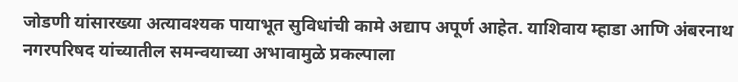जोडणी यांसारख्या अत्यावश्यक पायाभूत सुविधांची कामे अद्याप अपूर्ण आहेत. याशिवाय म्हाडा आणि अंबरनाथ नगरपरिषद यांच्यातील समन्वयाच्या अभावामुळे प्रकल्पाला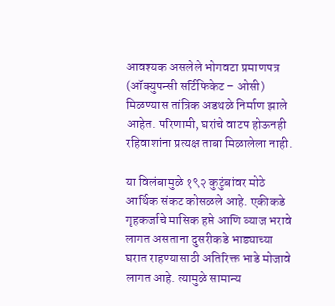आवश्यक असलेले भोगवटा प्रमाणपत्र (ऑक्युपन्सी सर्टिफिकेट – ओसी) मिळण्यास तांत्रिक अडथळे निर्माण झाले आहेत. परिणामी, घरांचे वाटप होऊनही रहिवाशांना प्रत्यक्ष ताबा मिळालेला नाही.

या विलंबामुळे १९२ कुटुंबांवर मोठे आर्थिक संकट कोसळले आहे. एकीकडे गृहकर्जाचे मासिक हप्ते आणि व्याज भरावे लागत असताना दुसरीकडे भाड्याच्या घरात राहण्यासाठी अतिरिक्त भाडे मोजावे लागत आहे. त्यामुळे सामान्य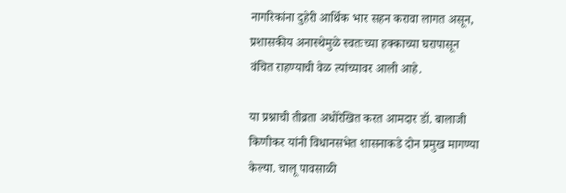नागरिकांना दुहेरी आर्थिक भार सहन करावा लागत असून, प्रशासकीय अनास्थेमुळे स्वतःच्या हक्काच्या घरापासून वंचित राहण्याची वेळ त्यांच्यावर आली आहे.

या प्रश्नाची तीव्रता अधोरेखित करत आमदार डॉ. बालाजी किणीकर यांनी विधानसभेत शासनाकडे दोन प्रमुख मागण्या केल्या. चालू पावसाळी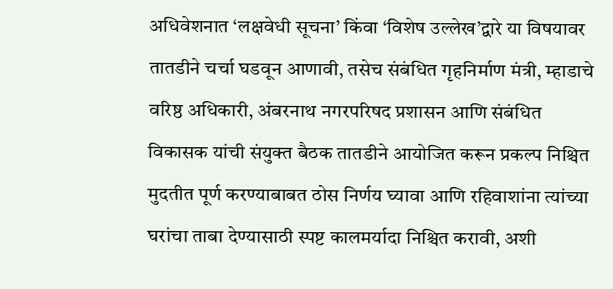अधिवेशनात ‘लक्षवेधी सूचना’ किंवा ‘विशेष उल्लेख’द्वारे या विषयावर तातडीने चर्चा घडवून आणावी, तसेच संबंधित गृहनिर्माण मंत्री, म्हाडाचे वरिष्ठ अधिकारी, अंबरनाथ नगरपरिषद प्रशासन आणि संबंधित विकासक यांची संयुक्त बैठक तातडीने आयोजित करून प्रकल्प निश्चित मुदतीत पूर्ण करण्याबाबत ठोस निर्णय घ्यावा आणि रहिवाशांना त्यांच्या घरांचा ताबा देण्यासाठी स्पष्ट कालमर्यादा निश्चित करावी, अशी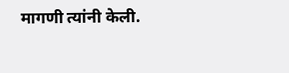मागणी त्यांनी केली.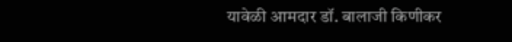यावेळी आमदार डॉ. बालाजी किणीकर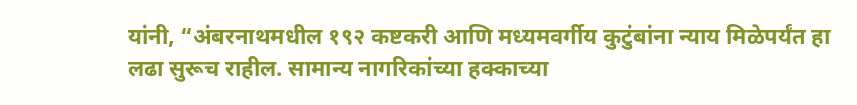यांनी, “अंबरनाथमधील १९२ कष्टकरी आणि मध्यमवर्गीय कुटुंबांना न्याय मिळेपर्यंत हा लढा सुरूच राहील. सामान्य नागरिकांच्या हक्काच्या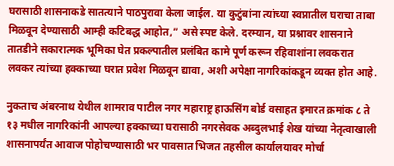घरासाठी शासनाकडे सातत्याने पाठपुरावा केला जाईल. या कुटुंबांना त्यांच्या स्वप्नातील घराचा ताबा मिळवून देण्यासाठी आम्ही कटिबद्ध आहोत,” असे स्पष्ट केले. दरम्यान, या प्रश्नावर शासनाने तातडीने सकारात्मक भूमिका घेत प्रकल्पातील प्रलंबित कामे पूर्ण करून रहिवाशांना लवकरात लवकर त्यांच्या हक्काच्या घरात प्रवेश मिळवून द्यावा, अशी अपेक्षा नागरिकांकडून व्यक्त होत आहे.

नुकताच अंबरनाथ येथील शामराव पाटील नगर महाराष्ट्र हाऊसिंग बोर्ड वसाहत इमारत क्रमांक ८ ते १३ मधील नागरिकांनी आपल्या हक्काच्या घरासाठी नगरसेवक अब्दुलभाई शेख यांच्या नेतृत्वाखाली शासनापर्यंत आवाज पोहोचण्यासाठी भर पावसात भिजत तहसील कार्यालयावर मोर्चा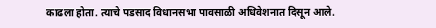काढला होता. त्याचे पडसाद विधानसभा पावसाळी अधिवेशनात दिसून आले.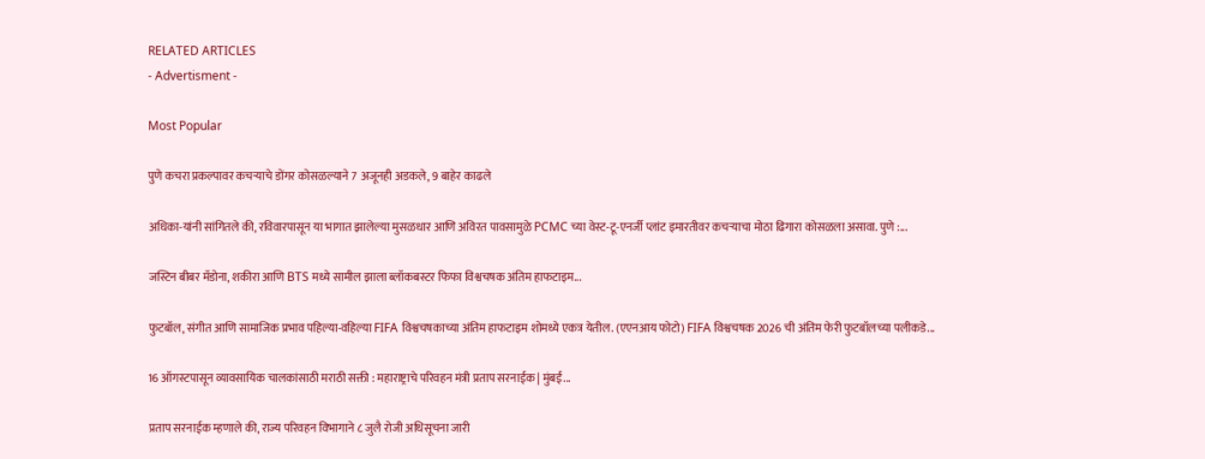RELATED ARTICLES
- Advertisment -

Most Popular

पुणे कचरा प्रकल्पावर कचऱ्याचे डोंगर कोसळल्याने 7 अजूनही अडकले, 9 बाहेर काढले

अधिका-यांनी सांगितले की, रविवारपासून या भागात झालेल्या मुसळधार आणि अविरत पावसामुळे PCMC च्या वेस्ट-टू-एनर्जी प्लांट इमारतीवर कचऱ्याचा मोठा ढिगारा कोसळला असावा. पुणे :...

जस्टिन बीबर मॅडोना, शकीरा आणि BTS मध्ये सामील झाला ब्लॉकबस्टर फिफा विश्वचषक अंतिम हाफटाइम...

फुटबॉल, संगीत आणि सामाजिक प्रभाव पहिल्या-वहिल्या FIFA विश्वचषकाच्या अंतिम हाफटाइम शोमध्ये एकत्र येतील. (एएनआय फोटो) FIFA विश्वचषक 2026 ची अंतिम फेरी फुटबॉलच्या पलीकडे...

16 ऑगस्टपासून व्यावसायिक चालकांसाठी मराठी सक्ती : महाराष्ट्राचे परिवहन मंत्री प्रताप सरनाईक | मुंबई...

प्रताप सरनाईक म्हणाले की, राज्य परिवहन विभागाने ८ जुलै रोजी अधिसूचना जारी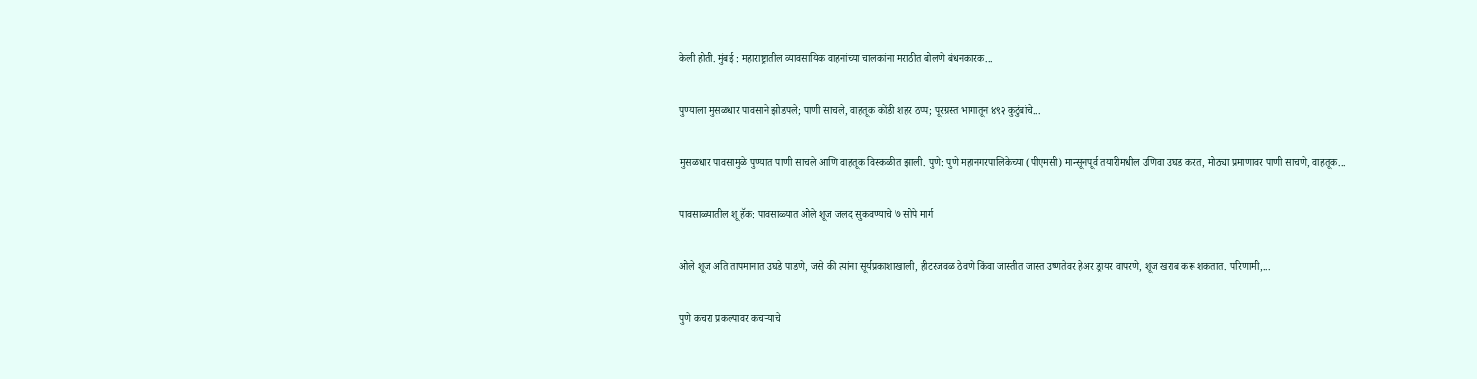केली होती. मुंबई : महाराष्ट्रातील व्यावसायिक वाहनांच्या चालकांना मराठीत बोलणे बंधनकारक...

पुण्याला मुसळधार पावसाने झोडपले; पाणी साचले, वाहतूक कोंडी शहर ठप्प; पूरग्रस्त भागातून ४९२ कुटुंबांचे...

मुसळधार पावसामुळे पुण्यात पाणी साचले आणि वाहतूक विस्कळीत झाली. पुणे: पुणे महानगरपालिकेच्या (पीएमसी) मान्सूनपूर्व तयारीमधील उणिवा उघड करत, मोठ्या प्रमाणावर पाणी साचणे, वाहतूक...

पावसाळ्यातील शू हॅक: पावसाळ्यात ओले शूज जलद सुकवण्याचे ७ सोपे मार्ग

ओले शूज अति तापमानात उघडे पाडणे, जसे की त्यांना सूर्यप्रकाशाखाली, हीटरजवळ ठेवणे किंवा जास्तीत जास्त उष्णतेवर हेअर ड्रायर वापरणे, शूज खराब करू शकतात. परिणामी,...

पुणे कचरा प्रकल्पावर कचऱ्याचे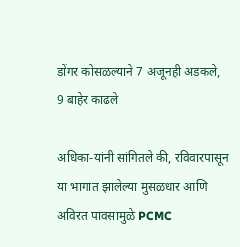डोंगर कोसळल्याने 7 अजूनही अडकले, 9 बाहेर काढले

अधिका-यांनी सांगितले की, रविवारपासून या भागात झालेल्या मुसळधार आणि अविरत पावसामुळे PCMC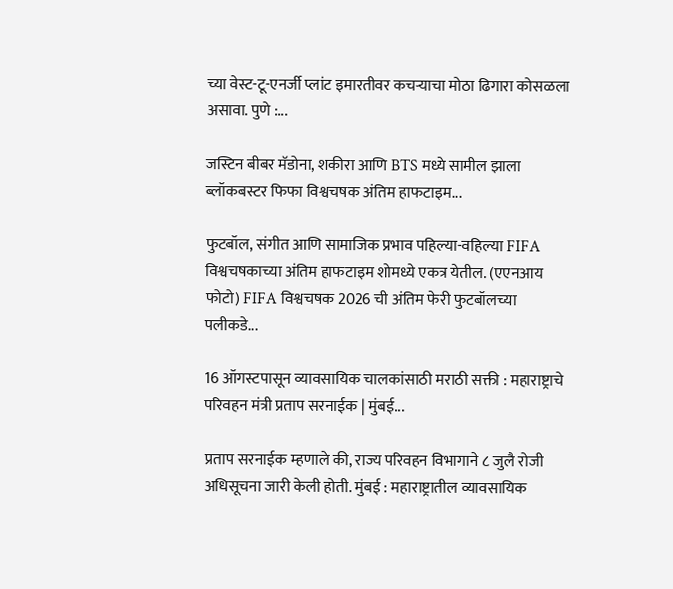च्या वेस्ट-टू-एनर्जी प्लांट इमारतीवर कचऱ्याचा मोठा ढिगारा कोसळला असावा. पुणे :...

जस्टिन बीबर मॅडोना, शकीरा आणि BTS मध्ये सामील झाला ब्लॉकबस्टर फिफा विश्वचषक अंतिम हाफटाइम...

फुटबॉल, संगीत आणि सामाजिक प्रभाव पहिल्या-वहिल्या FIFA विश्वचषकाच्या अंतिम हाफटाइम शोमध्ये एकत्र येतील. (एएनआय फोटो) FIFA विश्वचषक 2026 ची अंतिम फेरी फुटबॉलच्या पलीकडे...

16 ऑगस्टपासून व्यावसायिक चालकांसाठी मराठी सक्ती : महाराष्ट्राचे परिवहन मंत्री प्रताप सरनाईक | मुंबई...

प्रताप सरनाईक म्हणाले की, राज्य परिवहन विभागाने ८ जुलै रोजी अधिसूचना जारी केली होती. मुंबई : महाराष्ट्रातील व्यावसायिक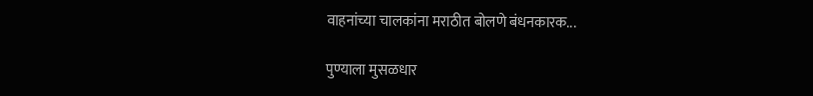वाहनांच्या चालकांना मराठीत बोलणे बंधनकारक...

पुण्याला मुसळधार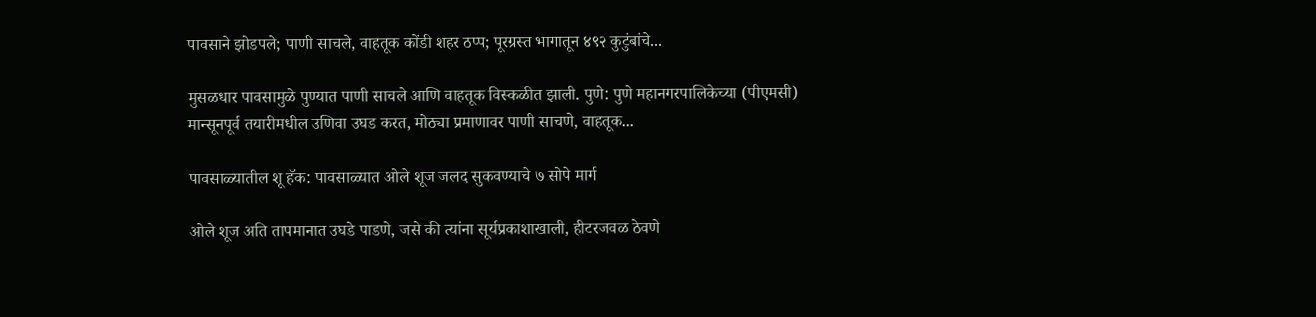पावसाने झोडपले; पाणी साचले, वाहतूक कोंडी शहर ठप्प; पूरग्रस्त भागातून ४९२ कुटुंबांचे...

मुसळधार पावसामुळे पुण्यात पाणी साचले आणि वाहतूक विस्कळीत झाली. पुणे: पुणे महानगरपालिकेच्या (पीएमसी) मान्सूनपूर्व तयारीमधील उणिवा उघड करत, मोठ्या प्रमाणावर पाणी साचणे, वाहतूक...

पावसाळ्यातील शू हॅक: पावसाळ्यात ओले शूज जलद सुकवण्याचे ७ सोपे मार्ग

ओले शूज अति तापमानात उघडे पाडणे, जसे की त्यांना सूर्यप्रकाशाखाली, हीटरजवळ ठेवणे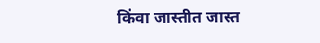किंवा जास्तीत जास्त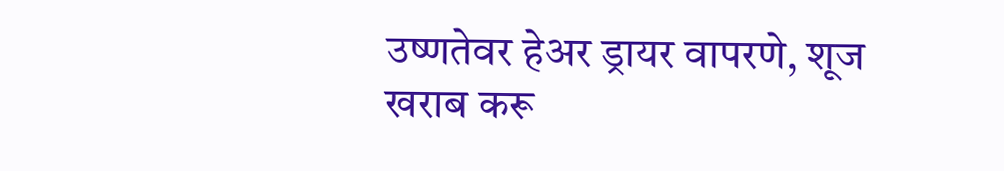उष्णतेवर हेअर ड्रायर वापरणे, शूज खराब करू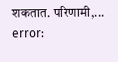शकतात. परिणामी,...
error: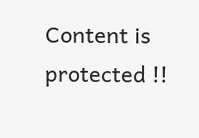Content is protected !!